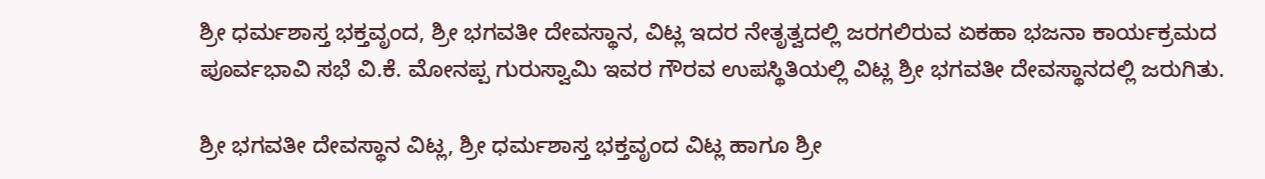ಶ್ರೀ ಧರ್ಮಶಾಸ್ತ ಭಕ್ತವೃಂದ, ಶ್ರೀ ಭಗವತೀ ದೇವಸ್ಥಾನ, ವಿಟ್ಲ ಇದರ ನೇತೃತ್ವದಲ್ಲಿ ಜರಗಲಿರುವ ಏಕಹಾ ಭಜನಾ ಕಾರ್ಯಕ್ರಮದ ಪೂರ್ವಭಾವಿ ಸಭೆ ವಿ.ಕೆ. ಮೋನಪ್ಪ ಗುರುಸ್ವಾಮಿ ಇವರ ಗೌರವ ಉಪಸ್ಥಿತಿಯಲ್ಲಿ ವಿಟ್ಲ ಶ್ರೀ ಭಗವತೀ ದೇವಸ್ಥಾನದಲ್ಲಿ ಜರುಗಿತು.

ಶ್ರೀ ಭಗವತೀ ದೇವಸ್ಥಾನ ವಿಟ್ಲ, ಶ್ರೀ ಧರ್ಮಶಾಸ್ತ ಭಕ್ತವೃಂದ ವಿಟ್ಲ ಹಾಗೂ ಶ್ರೀ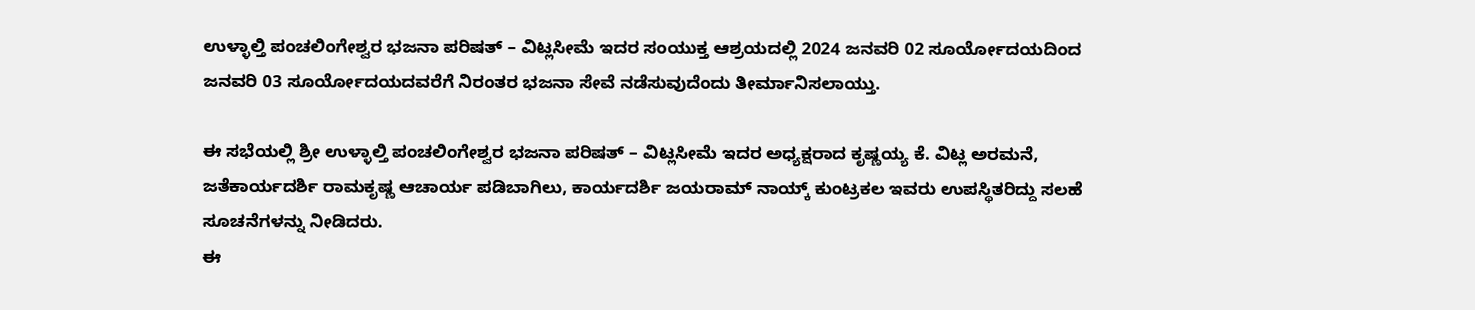ಉಳ್ಳಾಲ್ತಿ ಪಂಚಲಿಂಗೇಶ್ವರ ಭಜನಾ ಪರಿಷತ್ – ವಿಟ್ಲಸೀಮೆ ಇದರ ಸಂಯುಕ್ತ ಆಶ್ರಯದಲ್ಲಿ 2024 ಜನವರಿ 02 ಸೂರ್ಯೋದಯದಿಂದ ಜನವರಿ 03 ಸೂರ್ಯೋದಯದವರೆಗೆ ನಿರಂತರ ಭಜನಾ ಸೇವೆ ನಡೆಸುವುದೆಂದು ತೀರ್ಮಾನಿಸಲಾಯ್ತು.

ಈ ಸಭೆಯಲ್ಲಿ ಶ್ರೀ ಉಳ್ಳಾಲ್ತಿ ಪಂಚಲಿಂಗೇಶ್ವರ ಭಜನಾ ಪರಿಷತ್ – ವಿಟ್ಲಸೀಮೆ ಇದರ ಅಧ್ಯಕ್ಷರಾದ ಕೃಷ್ಣಯ್ಯ ಕೆ. ವಿಟ್ಲ ಅರಮನೆ, ಜತೆಕಾರ್ಯದರ್ಶಿ ರಾಮಕೃಷ್ಣ ಆಚಾರ್ಯ ಪಡಿಬಾಗಿಲು, ಕಾರ್ಯದರ್ಶಿ ಜಯರಾಮ್ ನಾಯ್ಕ್ ಕುಂಟ್ರಕಲ ಇವರು ಉಪಸ್ಥಿತರಿದ್ದು ಸಲಹೆ ಸೂಚನೆಗಳನ್ನು ನೀಡಿದರು.
ಈ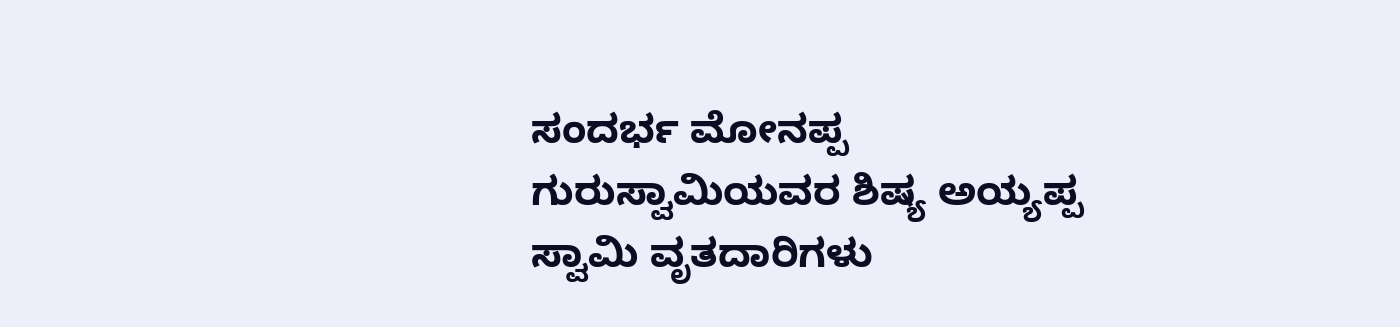ಸಂದರ್ಭ ಮೋನಪ್ಪ ಗುರುಸ್ವಾಮಿಯವರ ಶಿಷ್ಯ ಅಯ್ಯಪ್ಪ ಸ್ವಾಮಿ ವೃತದಾರಿಗಳು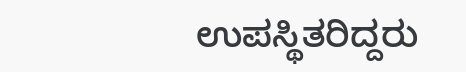ಉಪಸ್ಥಿತರಿದ್ದರು